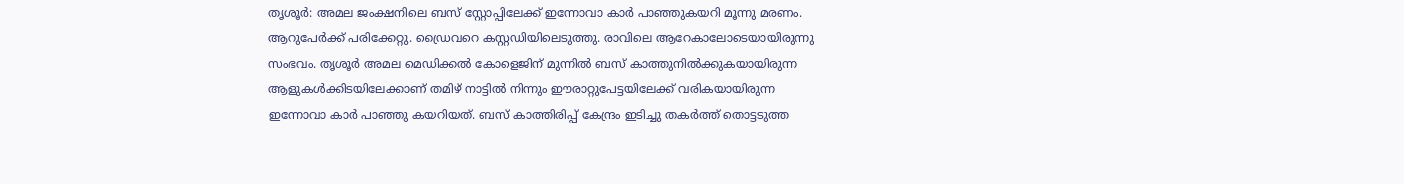തൃശൂര്‍: അമല ജംക്ഷനിലെ ബസ് സ്റ്റോപ്പിലേക്ക് ഇന്നോവാ കാര്‍ പാഞ്ഞുകയറി മൂന്നു മരണം. ആറുപേര്‍ക്ക് പരിക്കേറ്റു. ഡ്രൈവറെ കസ്റ്റഡിയിലെടുത്തു. രാവിലെ ആറേകാലോടെയായിരുന്നു സംഭവം. തൃശൂര്‍ അമല മെഡിക്കല്‍ കോളെജിന് മുന്നില്‍ ബസ് കാത്തുനില്‍ക്കുകയായിരുന്ന ആളുകള്‍ക്കിടയിലേക്കാണ് തമിഴ് നാട്ടില്‍ നിന്നും ഈരാറ്റുപേട്ടയിലേക്ക് വരികയായിരുന്ന ഇന്നോവാ കാര്‍ പാഞ്ഞു കയറിയത്. ബസ് കാത്തിരിപ്പ് കേന്ദ്രം ഇടിച്ചു തകര്‍ത്ത് തൊട്ടടുത്ത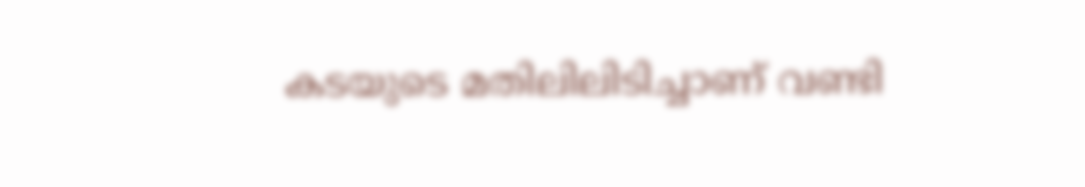കടയുടെ മതിലിലിടിച്ചാണ് വണ്ടി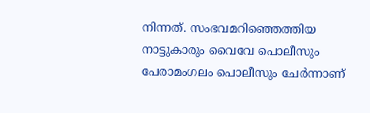നിന്നത്. സംഭവമറിഞ്ഞെത്തിയ നാട്ടുകാരും വൈവേ പൊലീസും പേരാമംഗലം പൊലീസും ചേര്‍ന്നാണ്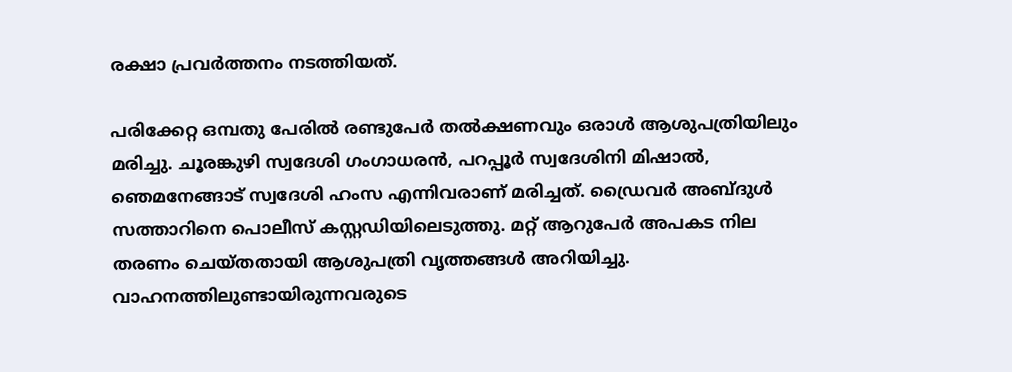രക്ഷാ പ്രവര്‍ത്തനം നടത്തിയത്.

പരിക്കേറ്റ ഒമ്പതു പേരില്‍ രണ്ടുപേര്‍ തല്‍ക്ഷണവും ഒരാള്‍ ആശുപത്രിയിലും മരിച്ചു. ചൂരങ്കുഴി സ്വദേശി ഗംഗാധരന്‍, പറപ്പൂര്‍ സ്വദേശിനി മിഷാല്‍, ഞെമനേങ്ങാട് സ്വദേശി ഹംസ എന്നിവരാണ് മരിച്ചത്. ഡ്രൈവര്‍ അബ്ദുള്‍ സത്താറിനെ പൊലീസ് കസ്റ്റഡിയിലെടുത്തു. മറ്റ് ആറുപേര്‍ അപകട നില തരണം ചെയ്തതായി ആശുപത്രി വൃത്തങ്ങള്‍ അറിയിച്ചു. വാഹനത്തിലുണ്ടായിരുന്നവരുടെ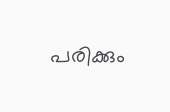പരിക്കും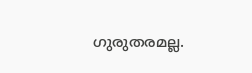ഗുരുതരമല്ല.